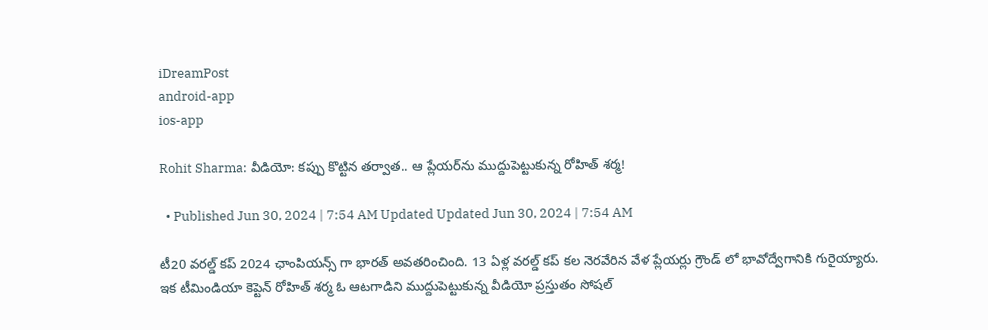iDreamPost
android-app
ios-app

Rohit Sharma: వీడియో: కప్పు కొట్టిన తర్వాత.. ఆ ప్లేయర్‌ను ముద్దుపెట్టుకున్న రోహిత్‌ శర్మ!

  • Published Jun 30, 2024 | 7:54 AM Updated Updated Jun 30, 2024 | 7:54 AM

టీ20 వరల్డ్ కప్ 2024 ఛాంపియన్స్ గా భారత్ అవతరించింది. 13 ఏళ్ల వరల్డ్ కప్ కల నెరవేరిన వేళ ప్లేయర్లు గ్రౌండ్ లో భావోద్వేగానికి గురైయ్యారు. ఇక టీమిండియా కెప్టెన్ రోహిత్ శర్మ ఓ ఆటగాడిని ముద్దుపెట్టుకున్న వీడియో ప్రస్తుతం సోషల్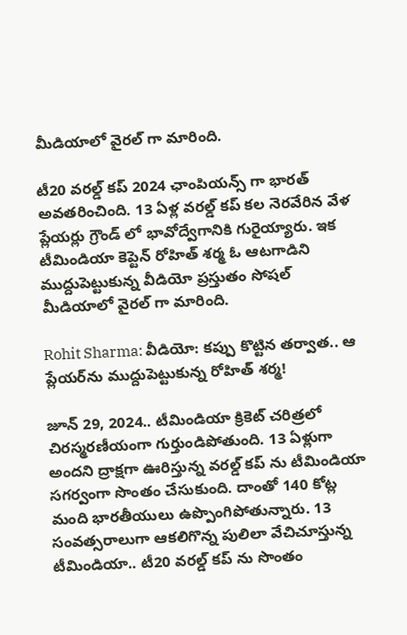మీడియాలో వైరల్ గా మారింది.

టీ20 వరల్డ్ కప్ 2024 ఛాంపియన్స్ గా భారత్ అవతరించింది. 13 ఏళ్ల వరల్డ్ కప్ కల నెరవేరిన వేళ ప్లేయర్లు గ్రౌండ్ లో భావోద్వేగానికి గురైయ్యారు. ఇక టీమిండియా కెప్టెన్ రోహిత్ శర్మ ఓ ఆటగాడిని ముద్దుపెట్టుకున్న వీడియో ప్రస్తుతం సోషల్ మీడియాలో వైరల్ గా మారింది.

Rohit Sharma: వీడియో: కప్పు కొట్టిన తర్వాత.. ఆ ప్లేయర్‌ను ముద్దుపెట్టుకున్న రోహిత్‌ శర్మ!

జూన్ 29, 2024.. టీమిండియా క్రికెట్ చరిత్రలో చిరస్మరణీయంగా గుర్తుండిపోతుంది. 13 ఏళ్లుగా అందని ద్రాక్షగా ఊరిస్తున్న వరల్డ్ కప్ ను టీమిండియా సగర్వంగా సొంతం చేసుకుంది. దాంతో 140 కోట్ల మంది భారతీయులు ఉప్పొంగిపోతున్నారు. 13 సంవత్సరాలుగా ఆకలిగొన్న పులిలా వేచిచూస్తున్న టీమిండియా.. టీ20 వరల్డ్ కప్ ను సొంతం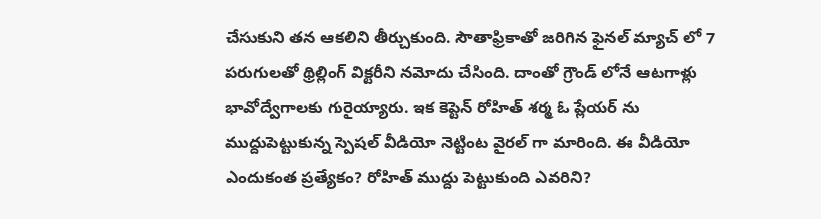చేసుకుని తన ఆకలిని తీర్చుకుంది. సౌతాఫ్రికాతో జరిగిన ఫైనల్ మ్యాచ్ లో 7 పరుగులతో థ్రిల్లింగ్ విక్టరీని నమోదు చేసింది. దాంతో గ్రౌండ్ లోనే ఆటగాళ్లు భావోద్వేగాలకు గురైయ్యారు. ఇక కెప్టెన్ రోహిత్ శర్మ ఓ ప్లేయర్ ను ముద్దుపెట్టుకున్న స్పెషల్ వీడియో నెట్టింట వైరల్ గా మారింది. ఈ వీడియో ఎందుకంత ప్రత్యేకం? రోహిత్ ముద్దు పెట్టుకుంది ఎవరిని?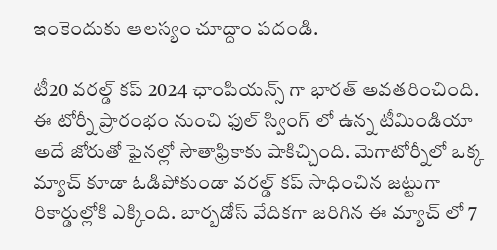ఇంకెందుకు ఆలస్యం చూద్దాం పదండి.

టీ20 వరల్డ్ కప్ 2024 ఛాంపియన్స్ గా భారత్ అవతరించింది. ఈ టోర్నీ ప్రారంభం నుంచి ఫుల్ స్వింగ్ లో ఉన్న టీమిండియా అదే జోరుతో ఫైనల్లో సౌతాఫ్రికాకు షాకిచ్చింది. మెగాటోర్నీలో ఒక్క మ్యాచ్ కూడా ఓడిపోకుండా వరల్డ్ కప్ సాధించిన జట్టుగా రికార్డుల్లోకి ఎక్కింది. బార్బడోస్ వేదికగా జరిగిన ఈ మ్యాచ్ లో 7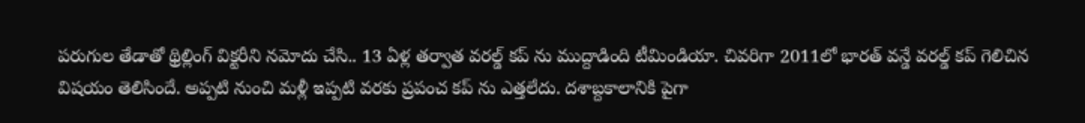పరుగుల తేడాతో థ్రిల్లింగ్ విక్టరీని నమోదు చేసి.. 13 ఏళ్ల తర్వాత వరల్డ్ కప్ ను ముద్దాడింది టీమిండియా. చివరిగా 2011లో భారత్ వన్డే వరల్డ్ కప్ గెలిచిన విషయం తెలిసిందే. అప్పటి నుంచి మళ్లీ ఇప్పటి వరకు ప్రపంచ కప్ ను ఎత్తలేదు. దశాబ్దకాలానికి పైగా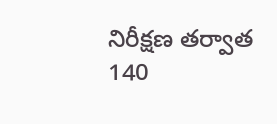నిరీక్షణ తర్వాత 140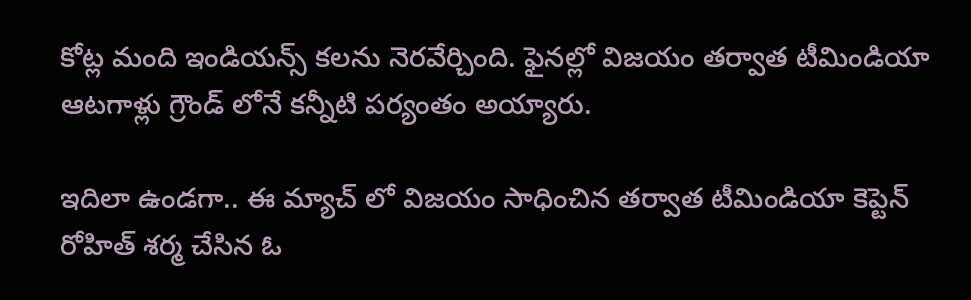కోట్ల మంది ఇండియన్స్ కలను నెరవేర్చింది. ఫైనల్లో విజయం తర్వాత టీమిండియా ఆటగాళ్లు గ్రౌండ్ లోనే కన్నీటి పర్యంతం అయ్యారు.

ఇదిలా ఉండగా.. ఈ మ్యాచ్ లో విజయం సాధించిన తర్వాత టీమిండియా కెప్టెన్ రోహిత్ శర్మ చేసిన ఓ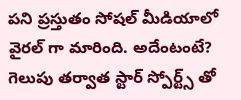పని ప్రస్తుతం సోషల్ మీడియాలో వైరల్ గా మారింది. అదేంటంటే? గెలుపు తర్వాత స్టార్ స్పోర్ట్స్ తో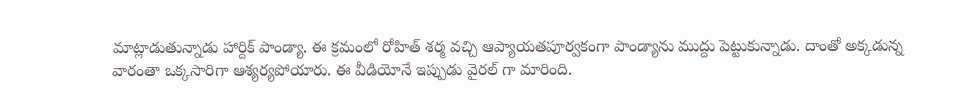మాట్లాడుతున్నాడు హార్దిక్ పాండ్యా. ఈ క్రమంలో రోహిత్ శర్మ వచ్చి ఆప్యాయతపూర్వకంగా పాండ్యాను ముద్దు పెట్టుకున్నాడు. దాంతో అక్కడున్న వారంతా ఒక్కసారిగా ఆశ్యర్యపోయారు. ఈ వీడియోనే ఇప్పుడు వైరల్ గా మారింది.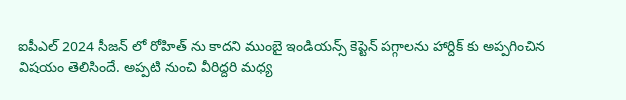ఐపీఎల్ 2024 సీజన్ లో రోహిత్ ను కాదని ముంబై ఇండియన్స్ కెప్టెన్ పగ్గాలను హార్దిక్ కు అప్పగించిన విషయం తెలిసిందే. అప్పటి నుంచి వీరిద్దరి మధ్య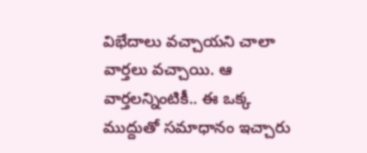విభేదాలు వచ్చాయని చాలా వార్తలు వచ్చాయి. ఆ వార్తలన్నింటికీ.. ఈ ఒక్క ముద్దుతో సమాధానం ఇచ్చారు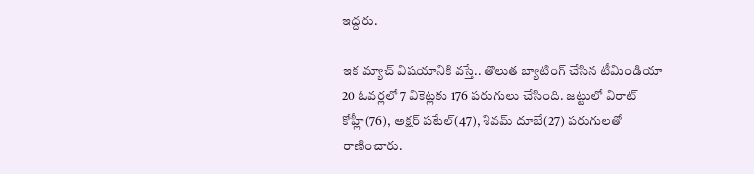ఇద్దరు.

ఇక మ్యాచ్ విషయానికి వస్తే.. తొలుత బ్యాటింగ్ చేసిన టీమిండియా 20 ఓవర్లలో 7 వికెట్లకు 176 పరుగులు చేసింది. జట్టులో విరాట్ కోహ్లీ(76), అక్షర్ పటేల్(47), శివమ్ దూబే(27) పరుగులతో రాణించారు.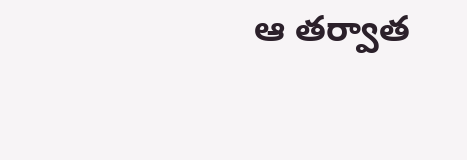ఆ తర్వాత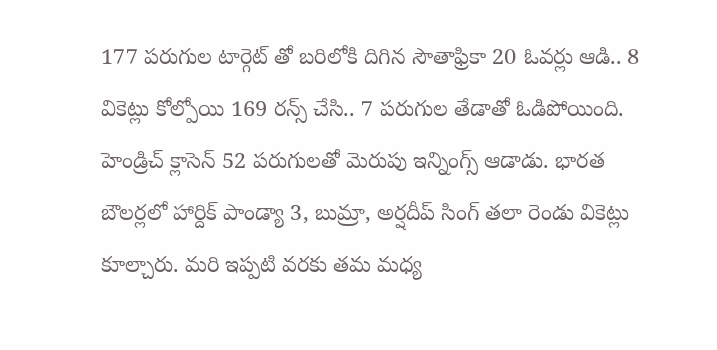177 పరుగుల టార్గెట్ తో బరిలోకి దిగిన సౌతాఫ్రికా 20 ఓవర్లు ఆడి.. 8 వికెట్లు కోల్పోయి 169 రన్స్ చేసి.. 7 పరుగుల తేడాతో ఓడిపోయింది. హెండ్రిచ్ క్లాసెన్ 52 పరుగులతో మెరుపు ఇన్నింగ్స్ ఆడాడు. భారత బౌలర్లలో హార్దిక్ పాండ్యా 3, బుమ్రా, అర్షదీప్ సింగ్ తలా రెండు వికెట్లు కూల్చారు. మరి ఇప్పటి వరకు తమ మధ్య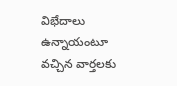విభేదాలు ఉన్నాయంటూ వచ్చిన వార్తలకు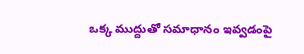ఒక్క ముద్దుతో సమాధానం ఇవ్వడంపై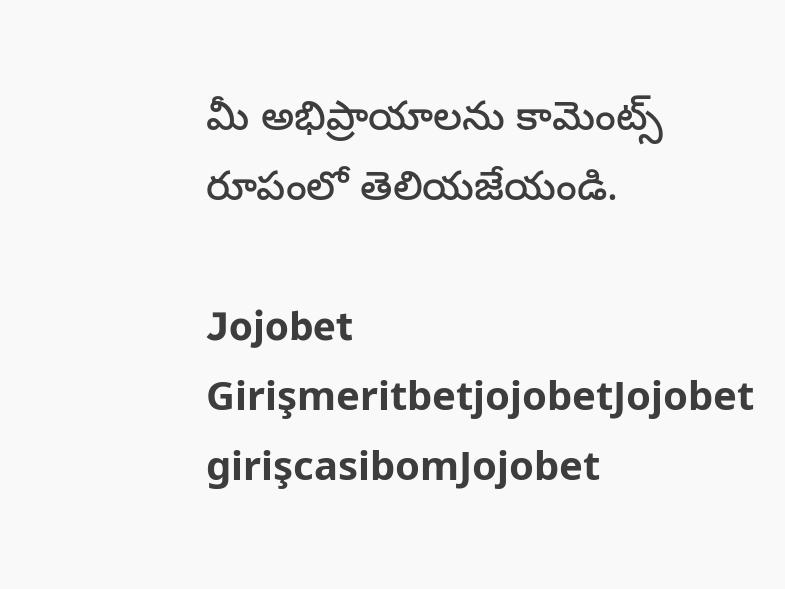మీ అభిప్రాయాలను కామెంట్స్ రూపంలో తెలియజేయండి.

Jojobet GirişmeritbetjojobetJojobet girişcasibomJojobet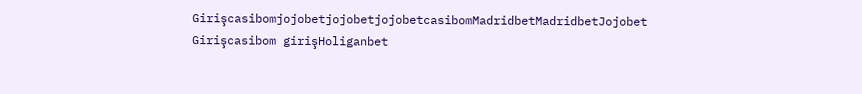GirişcasibomjojobetjojobetjojobetcasibomMadridbetMadridbetJojobet Girişcasibom girişHoliganbet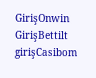GirişOnwin GirişBettilt girişCasibom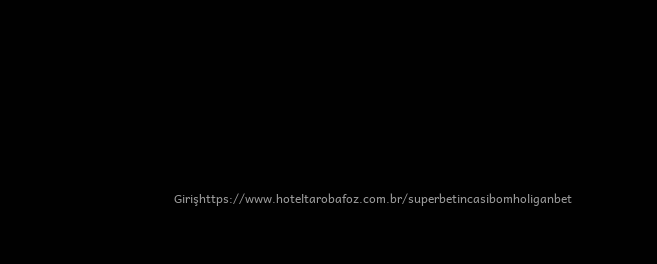Girişhttps://www.hoteltarobafoz.com.br/superbetincasibomholiganbet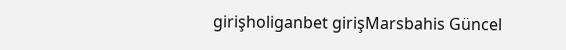girişholiganbet girişMarsbahis Güncel